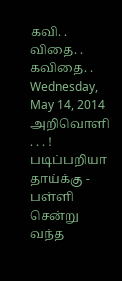கவி. . விதை. . கவிதை. .
Wednesday, May 14, 2014
அறிவொளி . . . !
படிப்பறியா தாய்க்கு - பள்ளி
சென்று வந்த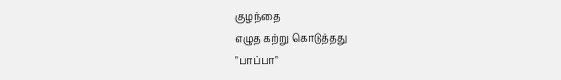குழந்தை
எழுத கற்று கொடுத்தது
"பாப்பா"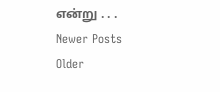என்று . . .
Newer Posts
Older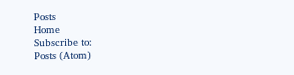Posts
Home
Subscribe to:
Posts (Atom)